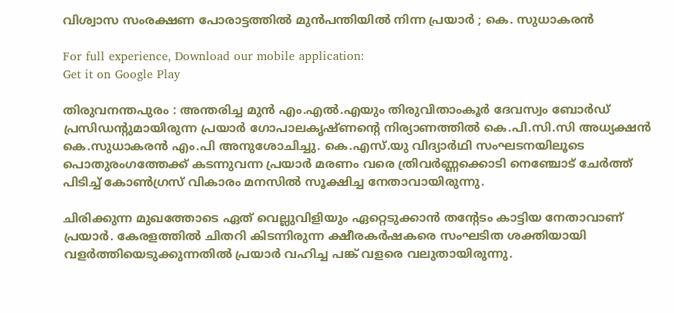വിശ്വാസ സംരക്ഷണ പോരാട്ടത്തില്‍ മുന്‍പന്തിയിൽ നിന്ന പ്രയാര്‍ ; കെ. സുധാകരൻ

For full experience, Download our mobile application:
Get it on Google Play

തിരുവനന്തപുരം : അന്തരിച്ച മുന്‍ എം.എല്‍.എയും തിരുവിതാംകൂര്‍ ദേവസ്വം ബോര്‍ഡ് പ്രസിഡന്‍റുമായിരുന്ന പ്രയാര്‍ ഗോപാലകൃഷ്ണന്‍റെ നിര്യാണത്തില്‍ കെ.പി.സി.സി അധ്യക്ഷന്‍ കെ.സുധാകരന്‍ എം.പി അനുശോചിച്ചു. കെ.എസ്.യു വിദ്യാര്‍ഥി സംഘടനയിലൂടെ പൊതുരംഗത്തേക്ക് കടന്നുവന്ന പ്രയാര്‍ മരണം വരെ ത്രിവര്‍ണ്ണക്കൊടി നെഞ്ചോട് ചേര്‍ത്ത് പിടിച്ച്‌ കോണ്‍ഗ്രസ് വികാരം മനസില്‍ സൂക്ഷിച്ച നേതാവായിരുന്നു.

ചിരിക്കുന്ന മുഖത്തോടെ ഏത് വെല്ലുവിളിയും ഏറ്റെടുക്കാന്‍ തന്‍റേടം കാട്ടിയ നേതാവാണ് പ്രയാര്‍. കേരളത്തില്‍ ചിതറി കിടന്നിരുന്ന ക്ഷീരകര്‍ഷകരെ സംഘടിത ശക്തിയായി വളര്‍ത്തിയെടുക്കുന്നതില്‍ പ്രയാര്‍ വഹിച്ച പങ്ക് വളരെ വലുതായിരുന്നു.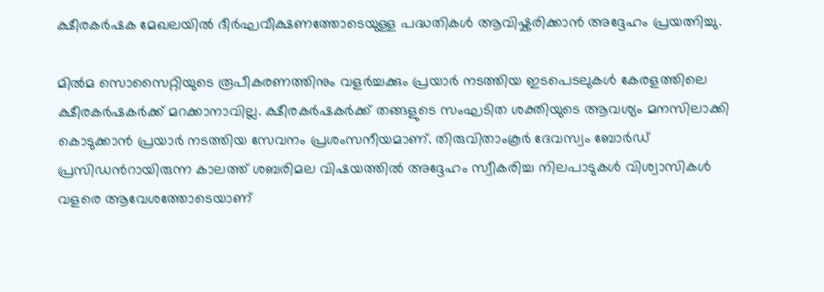ക്ഷീരകര്‍ഷക മേഖലയില്‍ ദീര്‍ഘവീക്ഷണത്തോടെയുള്ള പദ്ധതികള്‍ ആവിഷ്കരിക്കാന്‍ അദ്ദേഹം പ്രയത്നിച്ചു.

മില്‍മ സൊസൈറ്റിയുടെ രൂപീകരണത്തിനും വളര്‍ച്ചക്കും പ്രയാര്‍ നടത്തിയ ഇടപെടലുകള്‍ കേരളത്തിലെ ക്ഷീരകര്‍ഷകര്‍ക്ക് മറക്കാനാവില്ല. ക്ഷീരകര്‍ഷകര്‍ക്ക് തങ്ങളുടെ സംഘടിത ശക്തിയുടെ ആവശ്യം മനസിലാക്കി കൊടുക്കാന്‍ പ്രയാര്‍ നടത്തിയ സേവനം പ്രശംസനീയമാണ്. തിരുവിതാംകൂര്‍ ദേവസ്വം ബോര്‍ഡ് പ്രസിഡന്‍റായിരുന്ന കാലത്ത് ശബരിമല വിഷയത്തില്‍ അദ്ദേഹം സ്വീകരിച്ച നിലപാടുകള്‍ വിശ്വാസികള്‍ വളരെ ആവേശത്തോടെയാണ്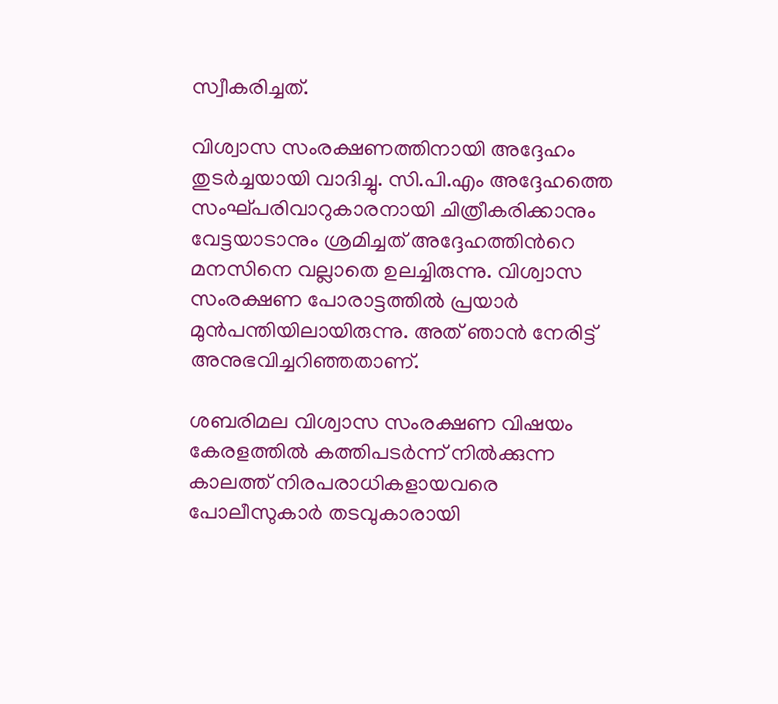സ്വീകരിച്ചത്.

വിശ്വാസ സംരക്ഷണത്തിനായി അദ്ദേഹം തുടര്‍ച്ചയായി വാദിച്ചു. സി.പി.എം അദ്ദേഹത്തെ സംഘ്പരിവാറുകാരനായി ചിത്രീകരിക്കാനും വേട്ടയാടാനും ശ്രമിച്ചത് അദ്ദേഹത്തിന്‍റെ മനസിനെ വല്ലാതെ ഉലച്ചിരുന്നു. വിശ്വാസ സംരക്ഷണ പോരാട്ടത്തില്‍ പ്രയാര്‍ മുന്‍പന്തിയിലായിരുന്നു. അത് ഞാന്‍ നേരിട്ട് അനുഭവിച്ചറിഞ്ഞതാണ്.

ശബരിമല വിശ്വാസ സംരക്ഷണ വിഷയം കേരളത്തില്‍ കത്തിപടര്‍ന്ന് നില്‍ക്കുന്ന കാലത്ത് നിരപരാധികളായവരെ പോലീസുകാര്‍ തടവുകാരായി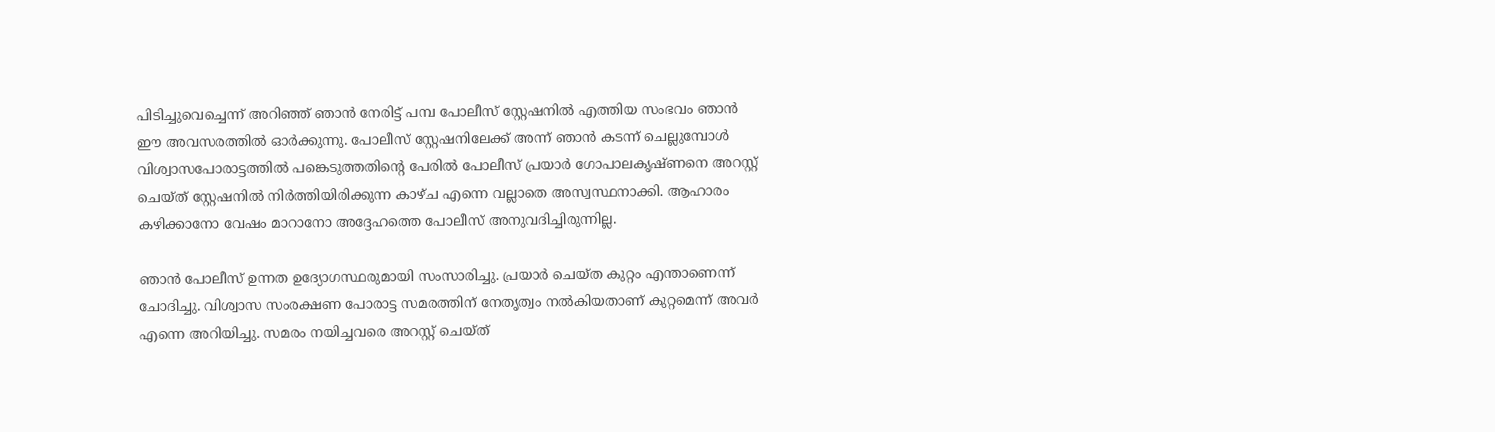പിടിച്ചുവെച്ചെന്ന് അറിഞ്ഞ് ഞാന്‍ നേരിട്ട് പമ്പ പോലീസ് സ്റ്റേഷനില്‍ എത്തിയ സംഭവം ഞാന്‍ ഈ അവസരത്തില്‍ ഓര്‍ക്കുന്നു. പോലീസ് സ്റ്റേഷനിലേക്ക് അന്ന് ഞാന്‍ കടന്ന് ചെല്ലുമ്പോള്‍ വിശ്വാസപോരാട്ടത്തില്‍ പങ്കെടുത്തതിന്‍റെ പേരില്‍ പോലീസ് പ്രയാര്‍ ഗോപാലകൃഷ്ണനെ അറസ്റ്റ് ചെയ്ത് സ്റ്റേഷനില്‍ നിര്‍ത്തിയിരിക്കുന്ന കാഴ്ച എന്നെ വല്ലാതെ അസ്വസ്ഥനാക്കി. ആഹാരം കഴിക്കാനോ വേഷം മാറാനോ അദ്ദേഹത്തെ പോലീസ് അനുവദിച്ചിരുന്നില്ല.

ഞാന്‍ പോലീസ് ഉന്നത ഉദ്യോഗസ്ഥരുമായി സംസാരിച്ചു. പ്രയാര്‍ ചെയ്ത കുറ്റം എന്താണെന്ന് ചോദിച്ചു. വിശ്വാസ സംരക്ഷണ പോരാട്ട സമരത്തിന് നേതൃത്വം നല്‍കിയതാണ് കുറ്റമെന്ന് അവര്‍ എന്നെ അറിയിച്ചു. സമരം നയിച്ചവരെ അറസ്റ്റ് ചെയ്ത്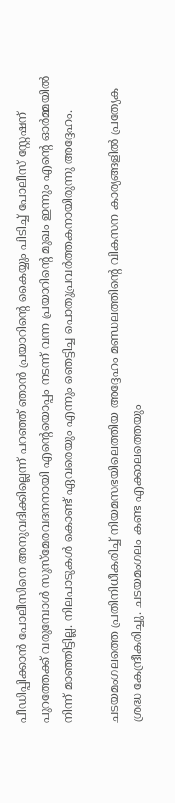പീഡിപ്പിക്കാന്‍ പോലീസിനെ അനുവദിക്കില്ലെന്ന് പറഞ്ഞ് ഞാന്‍ പ്രയാറിന്‍റെ കൈയ്യും പിടിച്ച്‌ പോലീസ് സ്റ്റേഷന് പുറത്തേക്ക് വരുമ്പോള്‍ സുസ്മേരവദനനായി എന്‍റെയൊപ്പം നടന്ന് വന്ന പ്രയാറിന്‍റെ മുഖം ഇന്നും എന്‍റെ ഓര്‍മ്മയില്‍ നിന്ന് മാഞ്ഞിട്ടില്ല. നിലപാടുകള്‍ കൊണ്ട് ഏവരെയും എന്നും ഞെട്ടിച്ച പൊതുപ്രവര്‍ത്തകനായിരുന്നു അദ്ദേഹം.

ചടയമംഗലത്തെ പ്രതിനിധീകരിച്ച്‌ നിയമസഭയിലെത്തിയ അദ്ദേഹം മണ്ഡലത്തിന്‍റെ വികസന കാര്യങ്ങളില്‍ പ്രത്യേക ശ്രദ്ധ കേന്ദ്രീകരിച്ചു. ചടയമംഗലം കണ്ട എക്കാലത്തെയും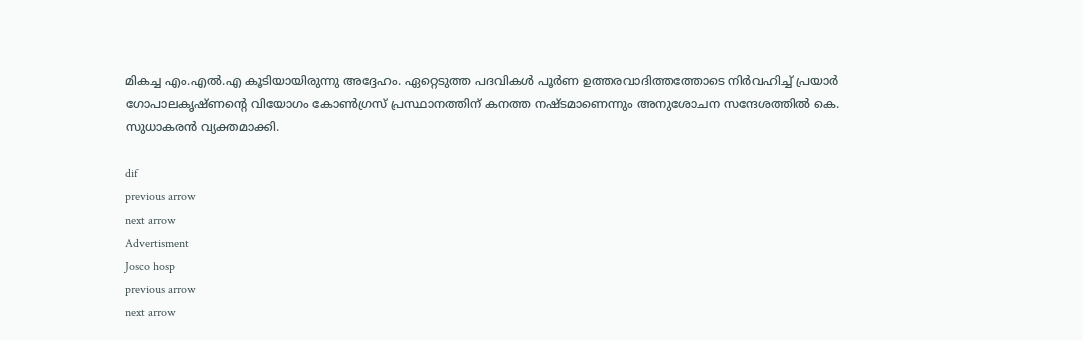മികച്ച എം.എല്‍.എ കൂടിയായിരുന്നു അദ്ദേഹം. ഏറ്റെടുത്ത പദവികള്‍ പൂര്‍ണ ഉത്തരവാദിത്തത്തോടെ നിര്‍വഹിച്ച്‌ പ്രയാര്‍ ഗോപാലകൃഷ്ണന്‍റെ വിയോഗം കോണ്‍ഗ്രസ് പ്രസ്ഥാനത്തിന് കനത്ത നഷ്ടമാണെന്നും അനുശോചന സന്ദേശത്തില്‍ കെ. സുധാകരന്‍ വ്യക്തമാക്കി.

dif
previous arrow
next arrow
Advertisment
Josco hosp
previous arrow
next arrow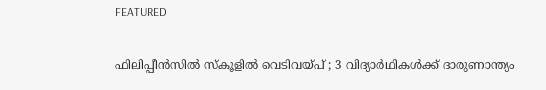FEATURED

ഫിലിപ്പീൻസിൽ സ്കൂളിൽ വെടിവയ്പ് ; 3 വിദ്യാർഥികൾക്ക് ദാരുണാന്ത്യം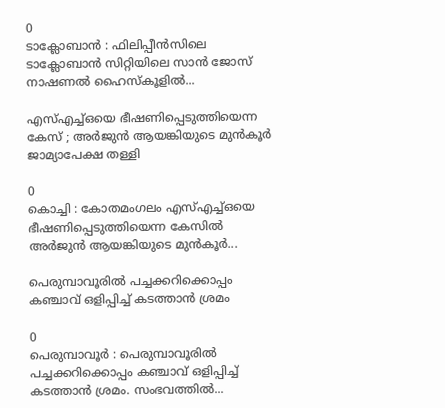0
ടാക്ലോബാൻ : ഫിലിപ്പീൻസിലെ ടാക്ലോബാൻ സിറ്റിയിലെ സാൻ ജോസ് നാഷണൽ ഹൈസ്കൂളിൽ...

എസ്എച്ച്ഒയെ ഭീഷണിപ്പെടുത്തിയെന്ന കേസ് ; അര്‍ജുന്‍ ആയങ്കിയുടെ മുന്‍കൂര്‍ ജാമ്യാപേക്ഷ തള്ളി

0
കൊച്ചി : കോതമംഗലം എസ്എച്ച്ഒയെ ഭീഷണിപ്പെടുത്തിയെന്ന കേസില്‍ അര്‍ജുന്‍ ആയങ്കിയുടെ മുന്‍കൂര്‍...

പെരുമ്പാവൂരിൽ പച്ചക്കറിക്കൊപ്പം കഞ്ചാവ് ഒളിപ്പിച്ച് കടത്താൻ ശ്രമം

0
പെരുമ്പാവൂർ : പെരുമ്പാവൂരിൽ പച്ചക്കറിക്കൊപ്പം കഞ്ചാവ് ഒളിപ്പിച്ച് കടത്താൻ ശ്രമം. സംഭവത്തിൽ...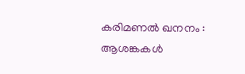കരിമണൽ ഖനനം : ആശങ്കകൾ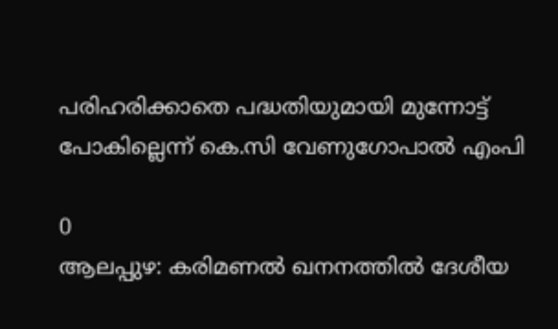പരിഹരിക്കാതെ പദ്ധതിയുമായി മുന്നോട്ട് പോകില്ലെന്ന് കെ.സി വേണുഗോപാൽ എംപി

0
ആലപ്പുഴ: കരിമണൽ ഖനനത്തിൽ ദേശീയ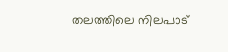തലത്തിലെ നിലപാട്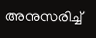അനുസരിച്ച്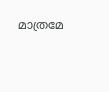മാത്രമേ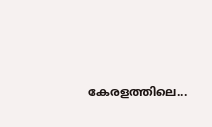കേരളത്തിലെ...